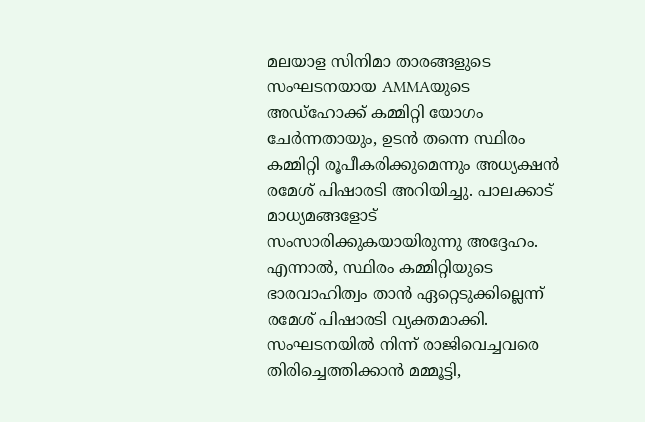മലയാള സിനിമാ താരങ്ങളുടെ സംഘടനയായ AMMAയുടെ അഡ്ഹോക്ക് കമ്മിറ്റി യോഗം ചേർന്നതായും, ഉടൻ തന്നെ സ്ഥിരം കമ്മിറ്റി രൂപീകരിക്കുമെന്നും അധ്യക്ഷൻ രമേശ് പിഷാരടി അറിയിച്ചു. പാലക്കാട് മാധ്യമങ്ങളോട് സംസാരിക്കുകയായിരുന്നു അദ്ദേഹം. എന്നാൽ, സ്ഥിരം കമ്മിറ്റിയുടെ ഭാരവാഹിത്വം താൻ ഏറ്റെടുക്കില്ലെന്ന് രമേശ് പിഷാരടി വ്യക്തമാക്കി. സംഘടനയിൽ നിന്ന് രാജിവെച്ചവരെ തിരിച്ചെത്തിക്കാൻ മമ്മൂട്ടി,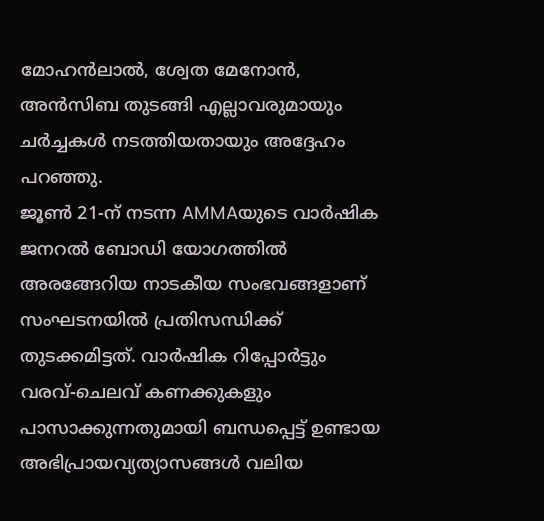മോഹൻലാൽ, ശ്വേത മേനോൻ, അൻസിബ തുടങ്ങി എല്ലാവരുമായും ചർച്ചകൾ നടത്തിയതായും അദ്ദേഹം പറഞ്ഞു.
ജൂൺ 21-ന് നടന്ന AMMAയുടെ വാർഷിക ജനറൽ ബോഡി യോഗത്തിൽ അരങ്ങേറിയ നാടകീയ സംഭവങ്ങളാണ് സംഘടനയിൽ പ്രതിസന്ധിക്ക് തുടക്കമിട്ടത്. വാർഷിക റിപ്പോർട്ടും വരവ്-ചെലവ് കണക്കുകളും പാസാക്കുന്നതുമായി ബന്ധപ്പെട്ട് ഉണ്ടായ അഭിപ്രായവ്യത്യാസങ്ങൾ വലിയ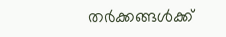തർക്കങ്ങൾക്ക്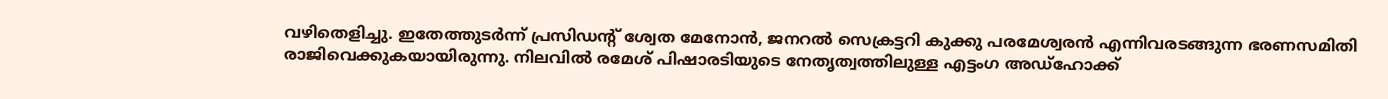വഴിതെളിച്ചു. ഇതേത്തുടർന്ന് പ്രസിഡന്റ് ശ്വേത മേനോൻ, ജനറൽ സെക്രട്ടറി കുക്കു പരമേശ്വരൻ എന്നിവരടങ്ങുന്ന ഭരണസമിതി രാജിവെക്കുകയായിരുന്നു. നിലവിൽ രമേശ് പിഷാരടിയുടെ നേതൃത്വത്തിലുള്ള എട്ടംഗ അഡ്ഹോക്ക്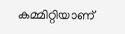കമ്മിറ്റിയാണ്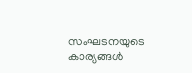സംഘടനയുടെ കാര്യങ്ങൾ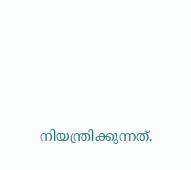നിയന്ത്രിക്കുന്നത്.